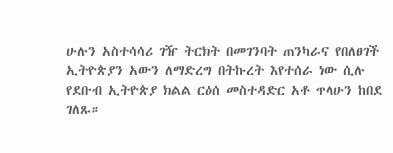ሁሉን አስተሳሳሪ ገዥ ትርክት በመገንባት ጠንካራና የበለፀገች ኢትዮጵያን አውን ለማድረግ በትኩረት እየተሰራ ነው ሲሉ የደቡብ ኢትዮጵያ ክልል ርዕሰ መስተዳድር አቶ ጥላሁን ከበደ ገለጹ።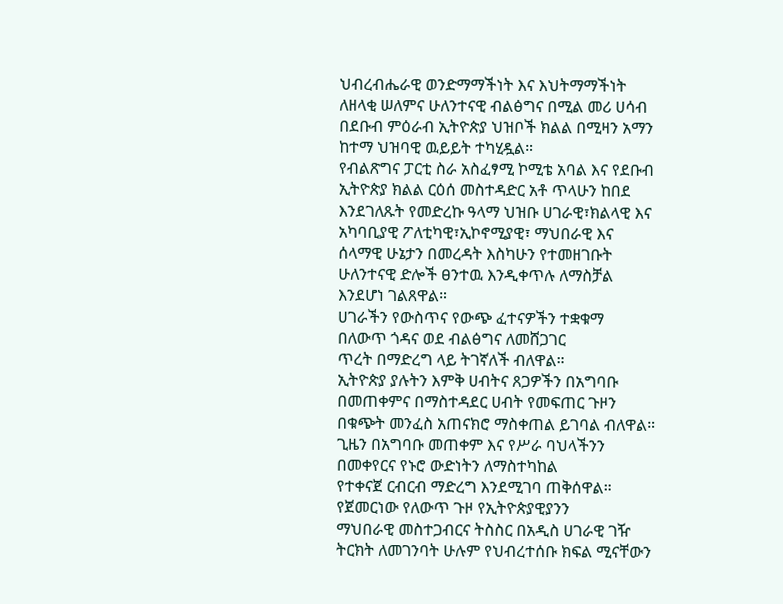ህብረብሔራዊ ወንድማማችነት እና እህትማማችነት ለዘላቂ ሠለምና ሁለንተናዊ ብልፅግና በሚል መሪ ሀሳብ በደቡብ ምዕራብ ኢትዮጵያ ህዝቦች ክልል በሚዛን አማን ከተማ ህዝባዊ ዉይይት ተካሂዷል።
የብልጽግና ፓርቲ ስራ አስፈፃሚ ኮሚቴ አባል እና የደቡብ ኢትዮጵያ ክልል ርዕሰ መስተዳድር አቶ ጥላሁን ከበደ እንደገለጹት የመድረኩ ዓላማ ህዝቡ ሀገራዊ፣ክልላዊ እና አካባቢያዊ ፖለቲካዊ፣ኢኮኖሚያዊ፣ ማህበራዊ እና ሰላማዊ ሁኔታን በመረዳት እስካሁን የተመዘገቡት ሁለንተናዊ ድሎች ፀንተዉ እንዲቀጥሉ ለማስቻል እንደሆነ ገልጸዋል።
ሀገራችን የውስጥና የውጭ ፈተናዎችን ተቋቁማ በለውጥ ጎዳና ወደ ብልፅግና ለመሸጋገር
ጥረት በማድረግ ላይ ትገኛለች ብለዋል።
ኢትዮጵያ ያሉትን እምቅ ሀብትና ጸጋዎችን በአግባቡ በመጠቀምና በማስተዳደር ሀብት የመፍጠር ጉዞን በቁጭት መንፈስ አጠናክሮ ማስቀጠል ይገባል ብለዋል።
ጊዜን በአግባቡ መጠቀም እና የሥራ ባህላችንን
በመቀየርና የኑሮ ውድነትን ለማስተካከል
የተቀናጀ ርብርብ ማድረግ እንደሚገባ ጠቅሰዋል።
የጀመርነው የለውጥ ጉዞ የኢትዮጵያዊያንን
ማህበራዊ መስተጋብርና ትስስር በአዲስ ሀገራዊ ገዥ ትርክት ለመገንባት ሁሉም የህብረተሰቡ ክፍል ሚናቸውን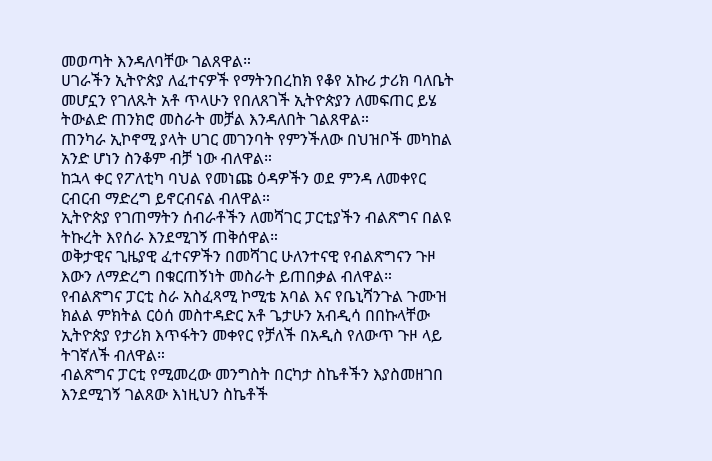መወጣት እንዳለባቸው ገልጸዋል።
ሀገራችን ኢትዮጵያ ለፈተናዎች የማትንበረከክ የቆየ አኩሪ ታሪክ ባለቤት መሆኗን የገለጹት አቶ ጥላሁን የበለጸገች ኢትዮጵያን ለመፍጠር ይሄ ትውልድ ጠንክሮ መስራት መቻል እንዳለበት ገልጸዋል።
ጠንካራ ኢኮኖሚ ያላት ሀገር መገንባት የምንችለው በህዝቦች መካከል አንድ ሆነን ስንቆም ብቻ ነው ብለዋል።
ከኋላ ቀር የፖለቲካ ባህል የመነጩ ዕዳዎችን ወደ ምንዳ ለመቀየር ርብርብ ማድረግ ይኖርብናል ብለዋል።
ኢትዮጵያ የገጠማትን ሰብራቶችን ለመሻገር ፓርቲያችን ብልጽግና በልዩ ትኩረት እየሰራ እንደሚገኝ ጠቅሰዋል።
ወቅታዊና ጊዜያዊ ፈተናዎችን በመሻገር ሁለንተናዊ የብልጽግናን ጉዞ እውን ለማድረግ በቁርጠኝነት መስራት ይጠበቃል ብለዋል።
የብልጽግና ፓርቲ ስራ አስፈጻሚ ኮሚቴ አባል እና የቤኒሻንጉል ጉሙዝ ክልል ምክትል ርዕሰ መስተዳድር አቶ ጌታሁን አብዲሳ በበኩላቸው ኢትዮጵያ የታሪክ እጥፋትን መቀየር የቻለች በአዲስ የለውጥ ጉዞ ላይ ትገኛለች ብለዋል።
ብልጽግና ፓርቲ የሚመረው መንግስት በርካታ ስኬቶችን እያስመዘገበ እንደሚገኝ ገልጸው እነዚህን ስኬቶች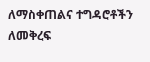ለማስቀጠልና ተግዳሮቶችን ለመቅረፍ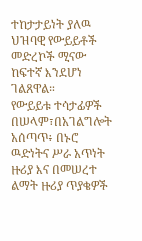ተከታታይነት ያለዉ ህዝባዊ የውይይቶች መድረኮች ሚናው ከፍተኛ እንደሆነ ገልጸዋል።
የውይይቱ ተሳታፊዎች በሠላም፣በአገልግሎት አሰጣጥ፥ በኑሮ ዉድነትና ሥራ አጥነት ዙሪያ እና በመሠረተ ልማት ዙሪያ ጥያቄዎች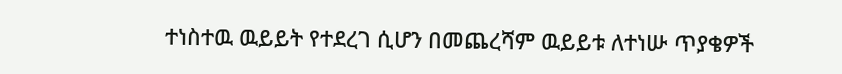ተነስተዉ ዉይይት የተደረገ ሲሆን በመጨረሻም ዉይይቱ ለተነሡ ጥያቄዎች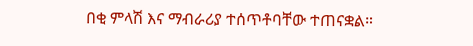በቂ ምላሽ እና ማብራሪያ ተሰጥቶባቸው ተጠናቋል።